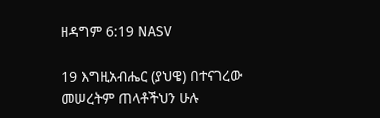ዘዳግም 6:19 NASV

19 እግዚአብሔር (ያህዌ) በተናገረው መሠረትም ጠላቶችህን ሁሉ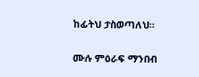ከፊትህ ታስወጣለህ።

ሙሉ ምዕራፍ ማንበብ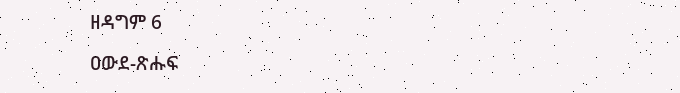ዘዳግም 6

ዐውደ-ጽሑፍ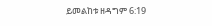ይመልከቱ ዘዳግም 6:19